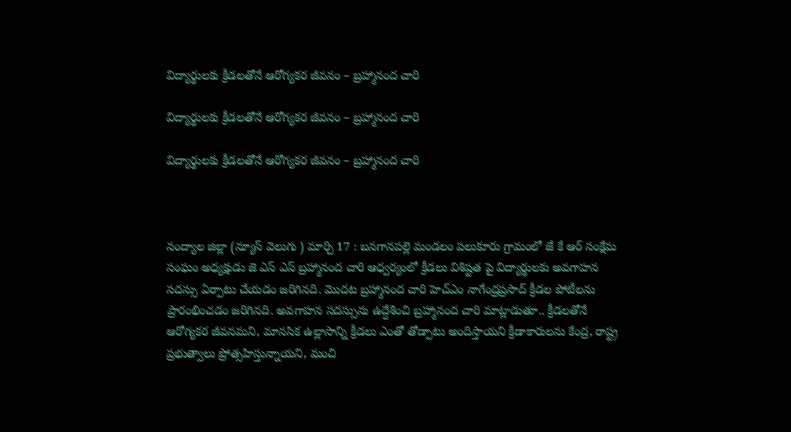విద్యార్థులకు క్రీడలతోనే ఆరోగ్యకర జీవనం – బ్రహ్మానంద చారి

విద్యార్థులకు క్రీడలతోనే ఆరోగ్యకర జీవనం – బ్రహ్మానంద చారి

విద్యార్థులకు క్రీడలతోనే ఆరోగ్యకర జీవనం – బ్రహ్మానంద చారి



నంద్యాల జిల్లా (న్యూస్ వెలుగు ) మార్చి 17 : బనగానపల్లె మండలం పలుకూరు గ్రామంలో జే కే ఆర్ సంక్షేమ సంఘం అధ్యక్షుడు జె ఎస్ ఎస్ బ్రహ్మానంద చారి ఆధ్వర్యంలో క్రీడలు విశిష్టత పై విద్యార్థులకు అవగాహన సదస్సు ఏర్పాటు చేయడం జరిగినది. మొదట బ్రహ్మానంద చారి హెచ్ఎం నాగేంద్రప్రసాద్ క్రీడల పోటీలను ప్రారంభించడం జరిగినది. అవగాహన సదస్సును ఉద్దేశించి బ్రహ్మానంద చారి మాట్లాడుతూ.. క్రీడలతోనే ఆరోగ్యకర జీవనమని, మానసిక ఉల్లాసాన్ని క్రీడలు ఎంతో తోడ్పాటు అందిస్తాయని క్రీడాకారులను కేంద్ర, రాష్ట్ర ప్రభుత్వాలు ప్రోత్సహిస్తున్నాయని, మంచి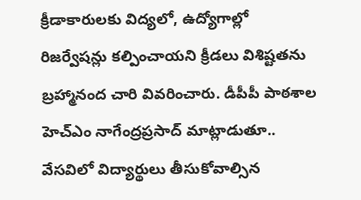క్రీడాకారులకు విద్యలో, ఉద్యోగాల్లో రిజర్వేషన్లు కల్పించాయని క్రీడలు విశిష్టతను బ్రహ్మానంద చారి వివరించారు. డీపీపీ పాఠశాల హెచ్ఎం నాగేంద్రప్రసాద్ మాట్లాడుతూ.. వేసవిలో విద్యార్థులు తీసుకోవాల్సిన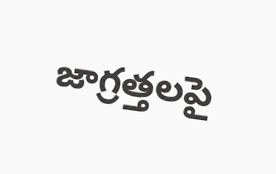జాగ్రత్తలపై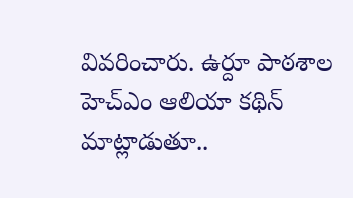వివరించారు. ఉర్దూ పాఠశాల హెచ్ఎం ఆలియా కథిన్ మాట్లాడుతూ..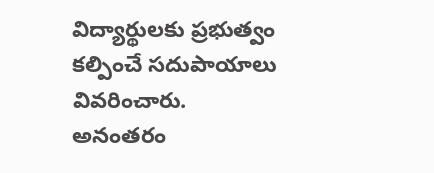విద్యార్థులకు ప్రభుత్వం కల్పించే సదుపాయాలు వివరించారు. అనంతరం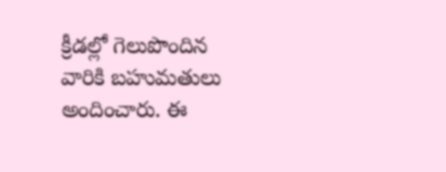క్రీడల్లో గెలుపొందిన వారికి బహుమతులు అందించారు. ఈ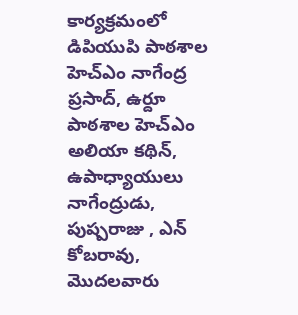కార్యక్రమంలో డిపియుపి పాఠశాల హెచ్ఎం నాగేంద్ర ప్రసాద్, ఉర్దూ పాఠశాల హెచ్ఎం అలియా కథిన్, ఉపాధ్యాయులు నాగేంద్రుడు, పుష్పరాజు , ఎన్ కోబరావు, మొదలవారు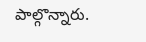పాల్గొన్నారు.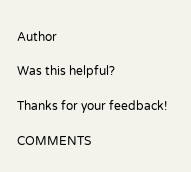Author

Was this helpful?

Thanks for your feedback!

COMMENTS